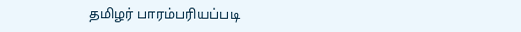தமிழர் பாரம்பரியப்படி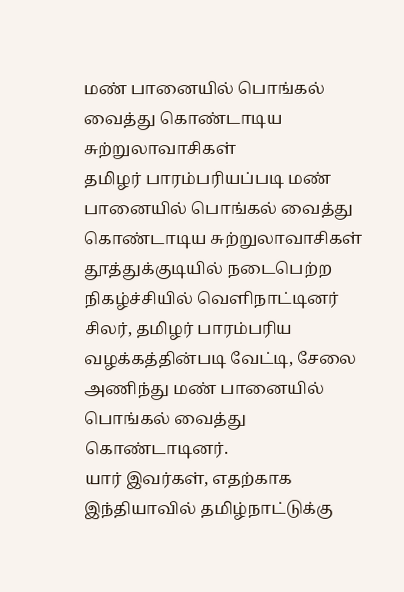மண் பானையில் பொங்கல் வைத்து கொண்டாடிய சுற்றுலாவாசிகள்
தமிழர் பாரம்பரியப்படி மண் பானையில் பொங்கல் வைத்து கொண்டாடிய சுற்றுலாவாசிகள்
தூத்துக்குடியில் நடைபெற்ற நிகழ்ச்சியில் வெளிநாட்டினர் சிலர், தமிழர் பாரம்பரிய வழக்கத்தின்படி வேட்டி, சேலை அணிந்து மண் பானையில் பொங்கல் வைத்து கொண்டாடினர்.
யார் இவர்கள், எதற்காக இந்தியாவில் தமிழ்நாட்டுக்கு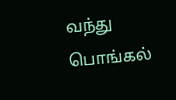வந்து பொங்கல்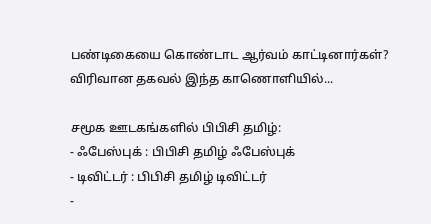பண்டிகையை கொண்டாட ஆர்வம் காட்டினார்கள்?
விரிவான தகவல் இந்த காணொளியில்...

சமூக ஊடகங்களில் பிபிசி தமிழ்:
- ஃபேஸ்புக் : பிபிசி தமிழ் ஃபேஸ்புக்
- டிவிட்டர் : பிபிசி தமிழ் டிவிட்டர்
-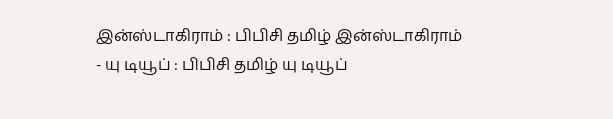இன்ஸ்டாகிராம் : பிபிசி தமிழ் இன்ஸ்டாகிராம்
- யு டியூப் : பிபிசி தமிழ் யு டியூப்